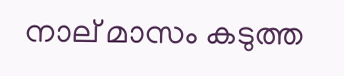നാല് മാസം കടുത്ത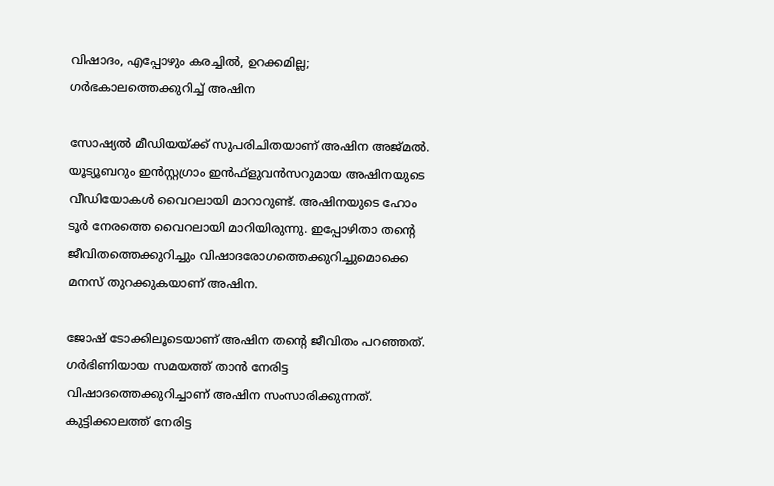വിഷാദം, എപ്പോഴും കരച്ചില്‍, ഉറക്കമില്ല; ഗര്‍ഭകാലത്തെക്കുറിച്ച് അഷിന

സോഷ്യല്‍ മീഡിയയ്ക്ക് സുപരിചിതയാണ് അഷിന അജ്മല്‍. യൂട്യൂബറും ഇന്‍സ്റ്റഗ്രാം ഇന്‍ഫ്‌ളുവന്‍സറുമായ അഷിനയുടെ വീഡിയോകള്‍ വൈറലായി മാറാറുണ്ട്. അഷിനയുടെ ഹോം ടൂര്‍ നേരത്തെ വൈറലായി മാറിയിരുന്നു. ഇപ്പോഴിതാ തന്റെ ജീവിതത്തെക്കുറിച്ചും വിഷാദരോഗത്തെക്കുറിച്ചുമൊക്കെ മനസ് തുറക്കുകയാണ് അഷിന.

ജോഷ് ടോക്കിലൂടെയാണ് അഷിന തന്റെ ജീവിതം പറഞ്ഞത്. ഗര്‍ഭിണിയായ സമയത്ത് താന്‍ നേരിട്ട വിഷാദത്തെക്കുറിച്ചാണ് അഷിന സംസാരിക്കുന്നത്. കുട്ടിക്കാലത്ത് നേരിട്ട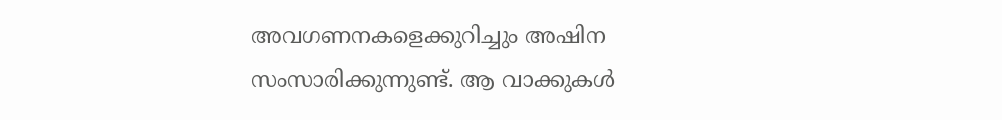അവഗണനകളെക്കുറിച്ചും അഷിന സംസാരിക്കുന്നുണ്ട്. ആ വാക്കുകള്‍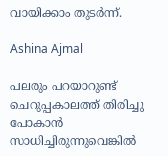വായിക്കാം തുടര്‍ന്ന്.

Ashina Ajmal

പലരും പറയാറുണ്ട് ചെറുപ്പകാലത്ത് തിരിച്ചു പോകാന്‍ സാധിച്ചിരുന്നുവെങ്കില്‍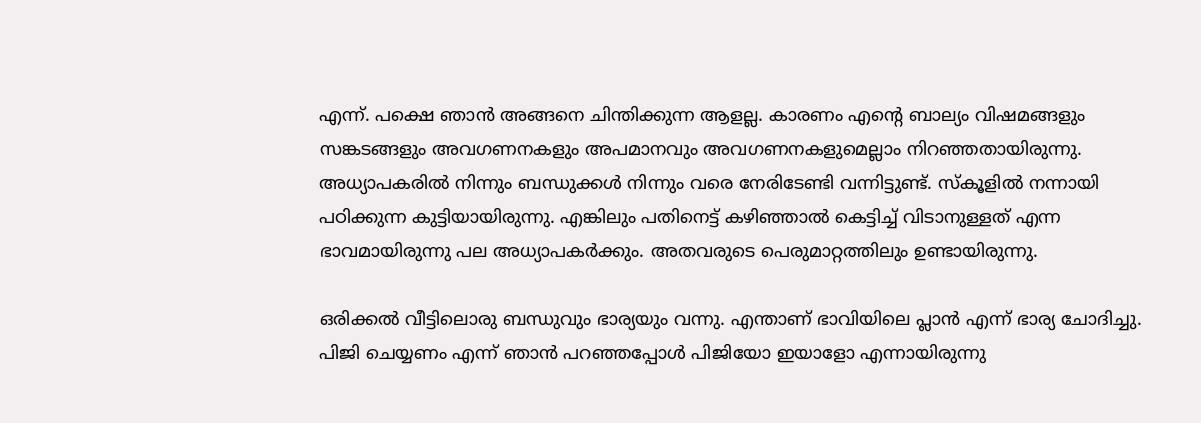എന്ന്. പക്ഷെ ഞാന്‍ അങ്ങനെ ചിന്തിക്കുന്ന ആളല്ല. കാരണം എന്റെ ബാല്യം വിഷമങ്ങളും സങ്കടങ്ങളും അവഗണനകളും അപമാനവും അവഗണനകളുമെല്ലാം നിറഞ്ഞതായിരുന്നു. അധ്യാപകരില്‍ നിന്നും ബന്ധുക്കള്‍ നിന്നും വരെ നേരിടേണ്ടി വന്നിട്ടുണ്ട്. സ്‌കൂളില്‍ നന്നായി പഠിക്കുന്ന കുട്ടിയായിരുന്നു. എങ്കിലും പതിനെട്ട് കഴിഞ്ഞാല്‍ കെട്ടിച്ച് വിടാനുള്ളത് എന്ന ഭാവമായിരുന്നു പല അധ്യാപകര്‍ക്കും. അതവരുടെ പെരുമാറ്റത്തിലും ഉണ്ടായിരുന്നു.

ഒരിക്കല്‍ വീട്ടിലൊരു ബന്ധുവും ഭാര്യയും വന്നു. എന്താണ് ഭാവിയിലെ പ്ലാന്‍ എന്ന് ഭാര്യ ചോദിച്ചു. പിജി ചെയ്യണം എന്ന് ഞാന്‍ പറഞ്ഞപ്പോള്‍ പിജിയോ ഇയാളോ എന്നായിരുന്നു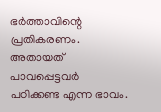ഭര്‍ത്താവിന്റെ പ്രതികരണം. അതായത് പാവപ്പെട്ടവര്‍ പഠിക്കണ്ട എന്ന ഭാവം.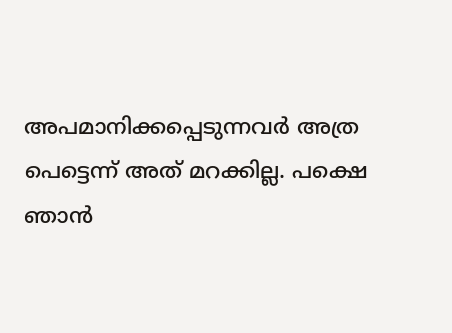അപമാനിക്കപ്പെടുന്നവര്‍ അത്ര പെട്ടെന്ന് അത് മറക്കില്ല. പക്ഷെ ഞാന്‍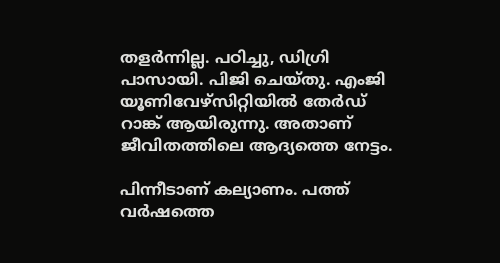തളര്‍ന്നില്ല. പഠിച്ചു, ഡിഗ്രി പാസായി. പിജി ചെയ്തു. എംജി യൂണിവേഴ്‌സിറ്റിയില്‍ തേര്‍ഡ് റാങ്ക് ആയിരുന്നു. അതാണ് ജീവിതത്തിലെ ആദ്യത്തെ നേട്ടം.

പിന്നീടാണ് കല്യാണം. പത്ത് വര്‍ഷത്തെ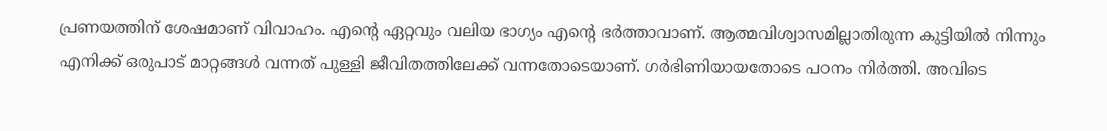പ്രണയത്തിന് ശേഷമാണ് വിവാഹം. എന്റെ ഏറ്റവും വലിയ ഭാഗ്യം എന്റെ ഭര്‍ത്താവാണ്. ആത്മവിശ്വാസമില്ലാതിരുന്ന കുട്ടിയില്‍ നിന്നും എനിക്ക് ഒരുപാട് മാറ്റങ്ങള്‍ വന്നത് പുള്ളി ജീവിതത്തിലേക്ക് വന്നതോടെയാണ്. ഗര്‍ഭിണിയായതോടെ പഠനം നിര്‍ത്തി. അവിടെ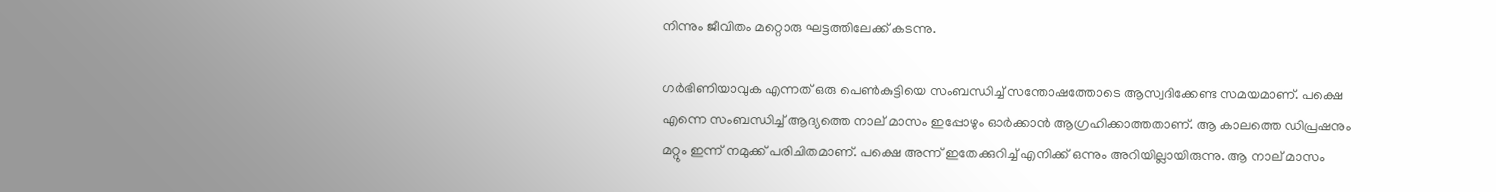നിന്നും ജീവിതം മറ്റൊരു ഘട്ടത്തിലേക്ക് കടന്നു.

ഗര്‍ഭിണിയാവുക എന്നത് ഒരു പെണ്‍കുട്ടിയെ സംബന്ധിച്ച് സന്തോഷത്തോടെ ആസ്വദിക്കേണ്ട സമയമാണ്. പക്ഷെ എന്നെ സംബന്ധിച്ച് ആദ്യത്തെ നാല് മാസം ഇപ്പോഴും ഓര്‍ക്കാന്‍ ആഗ്രഹിക്കാത്തതാണ്. ആ കാലത്തെ ഡിപ്രഷനും മറ്റും ഇന്ന് നമുക്ക് പരിചിതമാണ്. പക്ഷെ അന്ന് ഇതേക്കുറിച്ച് എനിക്ക് ഒന്നും അറിയില്ലായിരുന്നു. ആ നാല് മാസം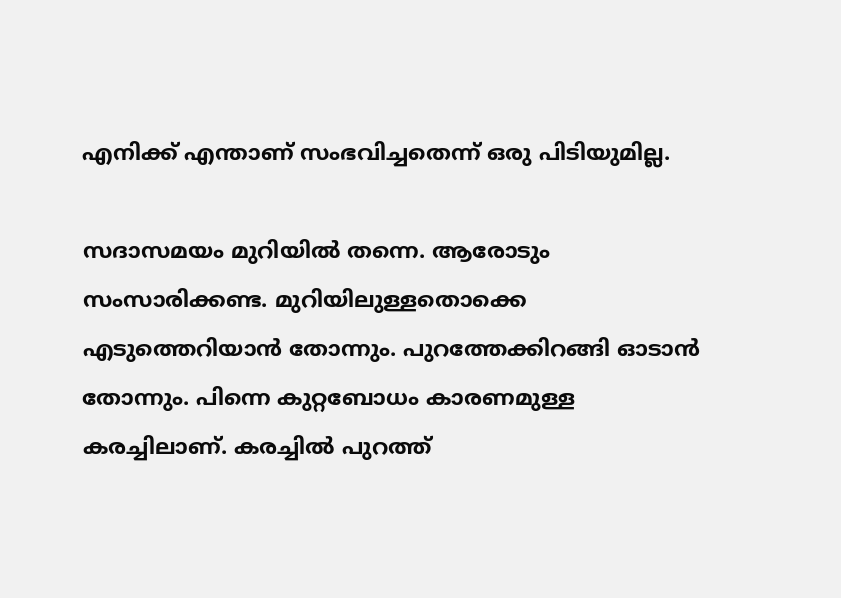എനിക്ക് എന്താണ് സംഭവിച്ചതെന്ന് ഒരു പിടിയുമില്ല.

സദാസമയം മുറിയില്‍ തന്നെ. ആരോടും സംസാരിക്കണ്ട. മുറിയിലുള്ളതൊക്കെ എടുത്തെറിയാന്‍ തോന്നും. പുറത്തേക്കിറങ്ങി ഓടാന്‍ തോന്നും. പിന്നെ കുറ്റബോധം കാരണമുള്ള കരച്ചിലാണ്. കരച്ചില്‍ പുറത്ത്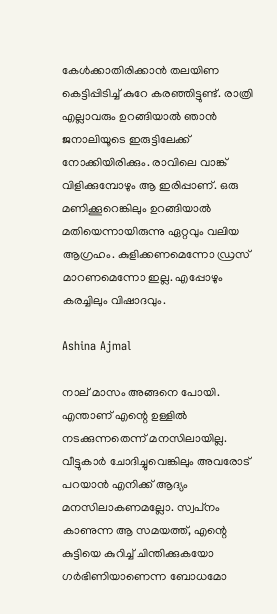കേള്‍ക്കാതിരിക്കാന്‍ തലയിണ കെട്ടിപ്പിടിച്ച് കുറേ കരഞ്ഞിട്ടുണ്ട്. രാത്രി എല്ലാവരും ഉറങ്ങിയാല്‍ ഞാന്‍ ജനാലിയൂടെ ഇരുട്ടിലേക്ക് നോക്കിയിരിക്കും. രാവിലെ വാങ്ക് വിളിക്കുമ്പോഴും ആ ഇരിപ്പാണ്. ഒരു മണിക്കൂറെങ്കിലും ഉറങ്ങിയാല്‍ മതിയെന്നായിരുന്നു ഏറ്റവും വലിയ ആഗ്രഹം. കുളിക്കണമെന്നോ ഡ്രസ് മാറണമെന്നോ ഇല്ല. എപ്പോഴും കരച്ചിലും വിഷാദവും.

Ashina Ajmal

നാല് മാസം അങ്ങനെ പോയി. എന്താണ് എന്റെ ഉള്ളില്‍ നടക്കുന്നതെന്ന് മനസിലായില്ല. വീട്ടുകാര്‍ ചോദിച്ചുവെങ്കിലും അവരോട് പറയാന്‍ എനിക്ക് ആദ്യം മനസിലാകണമല്ലോ. സ്വപ്‌നം കാണുന്ന ആ സമയത്ത്, എന്റെ കുട്ടിയെ കുറിച്ച് ചിന്തിക്കുകയോ ഗര്‍ഭിണിയാണെന്ന ബോധമോ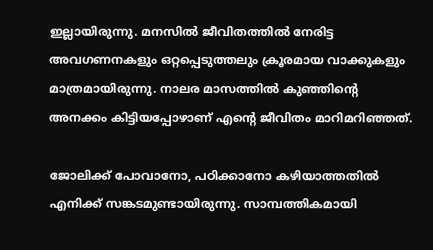ഇല്ലായിരുന്നു. മനസില്‍ ജീവിതത്തില്‍ നേരിട്ട അവഗണനകളും ഒറ്റപ്പെടുത്തലും ക്രൂരമായ വാക്കുകളും മാത്രമായിരുന്നു. നാലര മാസത്തില്‍ കുഞ്ഞിന്റെ അനക്കം കിട്ടിയപ്പോഴാണ് എന്റെ ജീവിതം മാറിമറിഞ്ഞത്.

ജോലിക്ക് പോവാനോ, പഠിക്കാനോ കഴിയാത്തതില്‍ എനിക്ക് സങ്കടമുണ്ടായിരുന്നു. സാമ്പത്തികമായി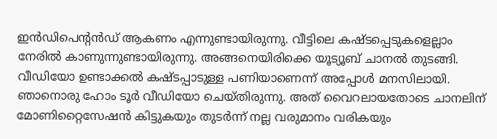ഇന്‍ഡിപെന്റന്‍ഡ് ആകണം എന്നുണ്ടായിരുന്നു. വീട്ടിലെ കഷ്ടപ്പെടുകളെല്ലാം നേരില്‍ കാണുന്നുണ്ടായിരുന്നു. അങ്ങനെയിരിക്കെ യൂട്യൂബ് ചാനല്‍ തുടങ്ങി. വീഡിയോ ഉണ്ടാക്കല്‍ കഷ്ടപ്പാടുള്ള പണിയാണെന്ന് അപ്പോള്‍ മനസിലായി. ഞാനൊരു ഹോം ടൂര്‍ വീഡിയോ ചെയ്തിരുന്നു. അത് വൈറലായതോടെ ചാനലിന് മോണിറ്റൈസേഷന്‍ കിട്ടുകയും തുടർന്ന് നല്ല വരുമാനം വരികയും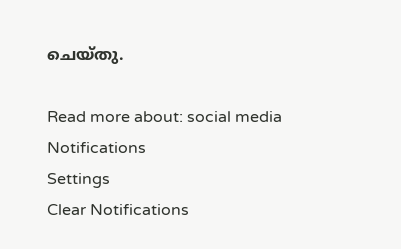ചെയ്തു.

Read more about: social media
Notifications
Settings
Clear Notifications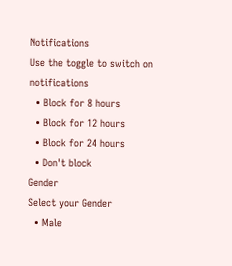Notifications
Use the toggle to switch on notifications
  • Block for 8 hours
  • Block for 12 hours
  • Block for 24 hours
  • Don't block
Gender
Select your Gender
  • Male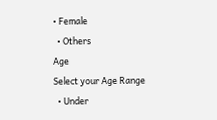• Female
  • Others
Age
Select your Age Range
  • Under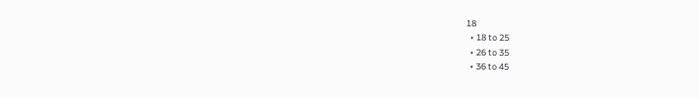18
  • 18 to 25
  • 26 to 35
  • 36 to 45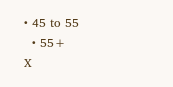• 45 to 55
  • 55+
X